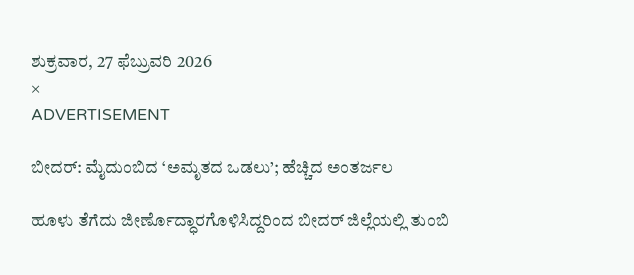ಶುಕ್ರವಾರ, 27 ಫೆಬ್ರುವರಿ 2026
×
ADVERTISEMENT

ಬೀದರ್‌: ಮೈದುಂಬಿದ ‘ಅಮೃತದ ಒಡಲು’; ಹೆಚ್ಚಿದ ಅಂತರ್ಜಲ

ಹೂಳು ತೆಗೆದು ಜೀರ್ಣೊದ್ಧಾರಗೊಳಿಸಿದ್ದರಿಂದ ಬೀದರ್‌ ಜಿಲ್ಲೆಯಲ್ಲಿ ತುಂಬಿ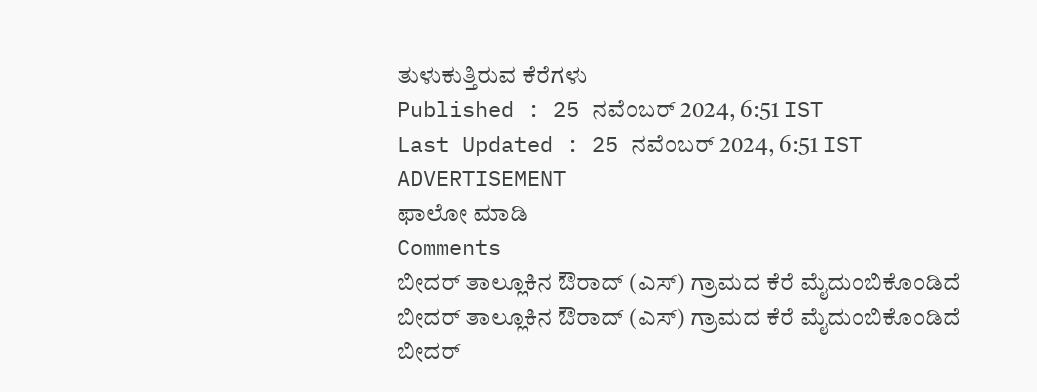ತುಳುಕುತ್ತಿರುವ ಕೆರೆಗಳು
Published : 25 ನವೆಂಬರ್ 2024, 6:51 IST
Last Updated : 25 ನವೆಂಬರ್ 2024, 6:51 IST
ADVERTISEMENT
ಫಾಲೋ ಮಾಡಿ
Comments
ಬೀದರ್‌ ತಾಲ್ಲೂಕಿನ ಔರಾದ್‌ (ಎಸ್‌) ಗ್ರಾಮದ ಕೆರೆ ಮೈದುಂಬಿಕೊಂಡಿದೆ
ಬೀದರ್‌ ತಾಲ್ಲೂಕಿನ ಔರಾದ್‌ (ಎಸ್‌) ಗ್ರಾಮದ ಕೆರೆ ಮೈದುಂಬಿಕೊಂಡಿದೆ
ಬೀದರ್‌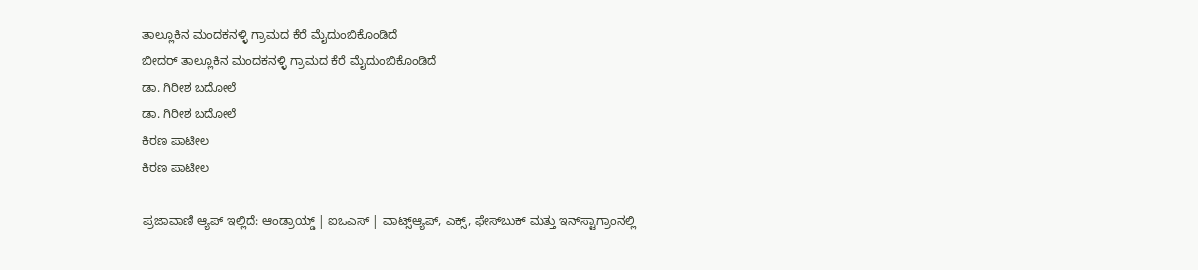ತಾಲ್ಲೂಕಿನ ಮಂದಕನಳ್ಳಿ ಗ್ರಾಮದ ಕೆರೆ ಮೈದುಂಬಿಕೊಂಡಿದೆ
ಬೀದರ್‌ ತಾಲ್ಲೂಕಿನ ಮಂದಕನಳ್ಳಿ ಗ್ರಾಮದ ಕೆರೆ ಮೈದುಂಬಿಕೊಂಡಿದೆ
ಡಾ. ಗಿರೀಶ ಬದೋಲೆ
ಡಾ. ಗಿರೀಶ ಬದೋಲೆ
ಕಿರಣ ಪಾಟೀಲ
ಕಿರಣ ಪಾಟೀಲ

ಪ್ರಜಾವಾಣಿ ಆ್ಯಪ್ ಇಲ್ಲಿದೆ: ಆಂಡ್ರಾಯ್ಡ್ | ಐಒಎಸ್ | ವಾಟ್ಸ್ಆ್ಯಪ್, ಎಕ್ಸ್, ಫೇಸ್‌ಬುಕ್ ಮತ್ತು ಇನ್‌ಸ್ಟಾಗ್ರಾಂನಲ್ಲಿ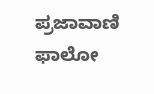ಪ್ರಜಾವಾಣಿ ಫಾಲೋ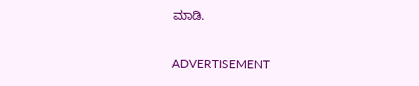ಮಾಡಿ.

ADVERTISEMENT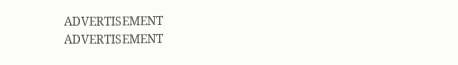ADVERTISEMENT
ADVERTISEMENT